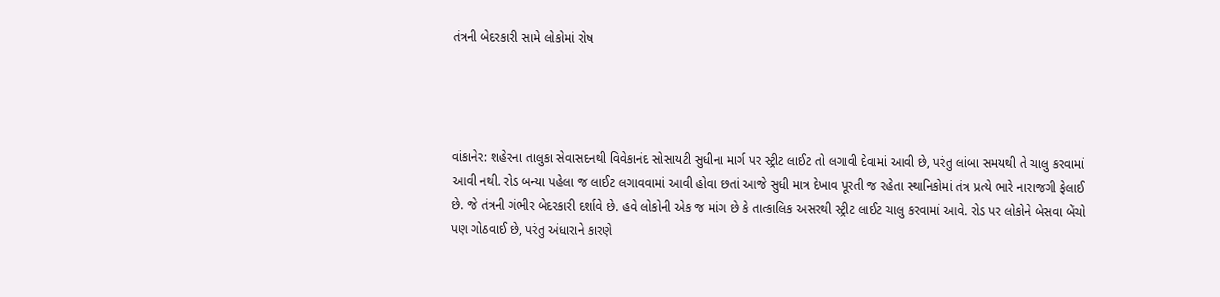તંત્રની બેદરકારી સામે લોકોમાં રોષ




વાંકાનેર: શહેરના તાલુકા સેવાસદનથી વિવેકાનંદ સોસાયટી સુધીના માર્ગ પર સ્ટ્રીટ લાઈટ તો લગાવી દેવામાં આવી છે, પરંતુ લાંબા સમયથી તે ચાલુ કરવામાં આવી નથી. રોડ બન્યા પહેલા જ લાઈટ લગાવવામાં આવી હોવા છતાં આજે સુધી માત્ર દેખાવ પૂરતી જ રહેતા સ્થાનિકોમાં તંત્ર પ્રત્યે ભારે નારાજગી ફેલાઈ છે. જે તંત્રની ગંભીર બેદરકારી દર્શાવે છે. હવે લોકોની એક જ માંગ છે કે તાત્કાલિક અસરથી સ્ટ્રીટ લાઈટ ચાલુ કરવામાં આવે. રોડ પર લોકોને બેસવા બેંચો પણ ગોઠવાઈ છે, પરંતુ અંધારાને કારણે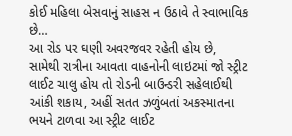કોઈ મહિલા બેસવાનું સાહસ ન ઉઠાવે તે સ્વાભાવિક છે…
આ રોડ પર ઘણી અવરજવર રહેતી હોય છે, સામેથી રાત્રીના આવતા વાહનોની લાઇટમાં જો સ્ટ્રીટ લાઈટ ચાલુ હોય તો રોડની બાઉન્ડરી સહેલાઈથી આંકી શકાય, અહીં સતત ઝળુંબતાં અકસ્માતના ભયને ટાળવા આ સ્ટ્રીટ લાઈટ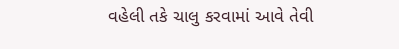વહેલી તકે ચાલુ કરવામાં આવે તેવી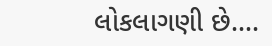લોકલાગણી છે….